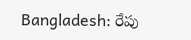Bangladesh: రేపు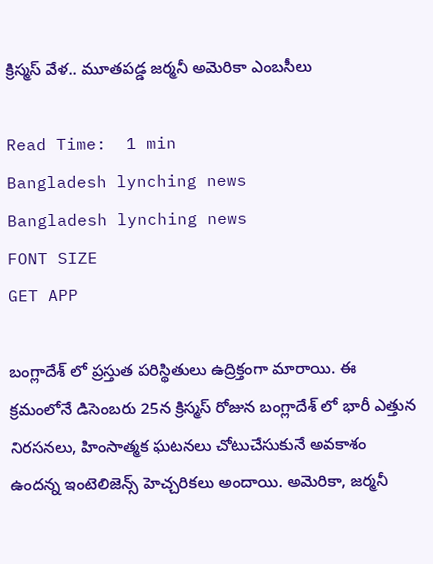క్రిస్మస్ వేళ.. మూతపడ్డ జర్మనీ అమెరికా ఎంబసీలు

Read Time:  1 min
Bangladesh lynching news
Bangladesh lynching news
FONT SIZE
GET APP

బంగ్లాదేశ్ లో ప్రస్తుత పరిస్థితులు ఉద్రిక్తంగా మారాయి. ఈ క్రమంలోనే డిసెంబరు 25న క్రిస్మస్ రోజున బంగ్లాదేశ్ లో భారీ ఎత్తున నిరసనలు, హింసాత్మక ఘటనలు చోటుచేసుకునే అవకాశం ఉందన్న ఇంటెలిజెన్స్ హెచ్చరికలు అందాయి. అమెరికా, జర్మనీ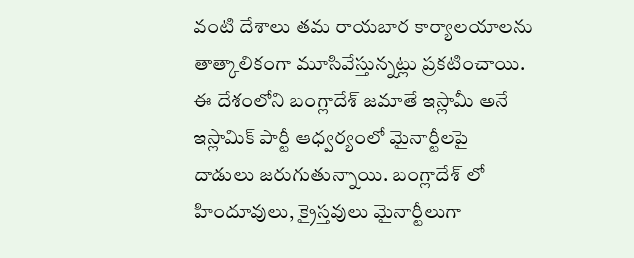వంటి దేశాలు తమ రాయబార కార్యాలయాలను తాత్కాలికంగా మూసివేస్తున్నట్లు ప్రకటించాయి. ఈ దేశంలోని బంగ్లాదేశ్ జమాతే ఇస్లామీ అనే ఇస్లామిక్ పార్టీ ఆధ్వర్యంలో మైనార్టీలపై దాడులు జరుగుతున్నాయి. బంగ్లాదేశ్ లో హిందూవులు, క్రైస్తవులు మైనార్టీలుగా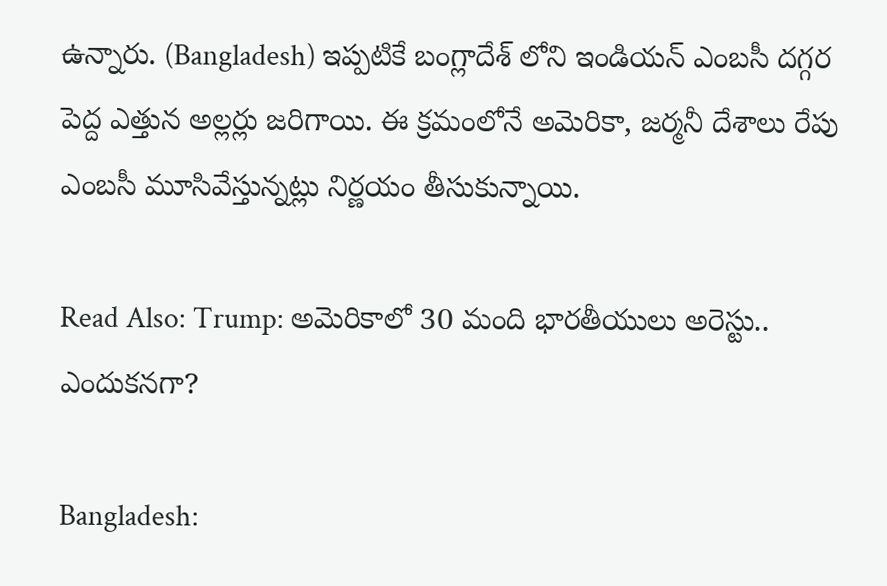ఉన్నారు. (Bangladesh) ఇప్పటికే బంగ్లాదేశ్ లోని ఇండియన్ ఎంబసీ దగ్గర పెద్ద ఎత్తున అల్లర్లు జరిగాయి. ఈ క్రమంలోనే అమెరికా, జర్మనీ దేశాలు రేపు ఎంబసీ మూసివేస్తున్నట్లు నిర్ణయం తీసుకున్నాయి.

Read Also: Trump: అమెరికాలో 30 మంది భారతీయులు అరెస్టు.. ఎందుకనగా?

Bangladesh: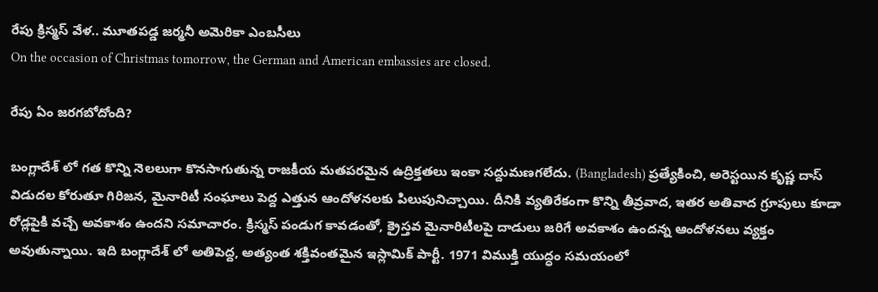రేపు క్రిస్మస్ వేళ.. మూతపడ్డ జర్మనీ అమెరికా ఎంబసీలు
On the occasion of Christmas tomorrow, the German and American embassies are closed.

రేపు ఏం జరగబోదోంది?

బంగ్లాదేశ్ లో గత కొన్ని నెలలుగా కొనసాగుతున్న రాజకీయ మతపరమైన ఉద్రిక్తతలు ఇంకా సద్దుమణగలేదు. (Bangladesh) ప్రత్యేకించి, అరెస్టయిన కృష్ణ దాస్ విడుదల కోరుతూ గిరిజన, మైనారిటీ సంఘాలు పెద్ద ఎత్తున ఆందోళనలకు పిలుపునిచ్చాయి. దీనికి వ్యతిరేకంగా కొన్ని తీవ్రవాద, ఇతర అతివాద గ్రూపులు కూడా రోడ్లపైకి వచ్చే అవకాశం ఉందని సమాచారం. క్రిస్మస్ పండుగ కావడంతో, క్రైస్తవ మైనారిటీలపై దాడులు జరిగే అవకాశం ఉందన్న ఆందోళనలు వ్యక్తం అవుతున్నాయి. ఇది బంగ్లాదేశ్ లో అతిపెద్ద, అత్యంత శక్తివంతమైన ఇస్లామిక్ పార్టీ. 1971 విముక్తి యుద్ధం సమయంలో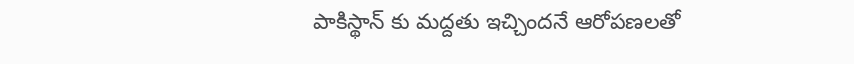పాకిస్థాన్ కు మద్దతు ఇచ్చిందనే ఆరోపణలతో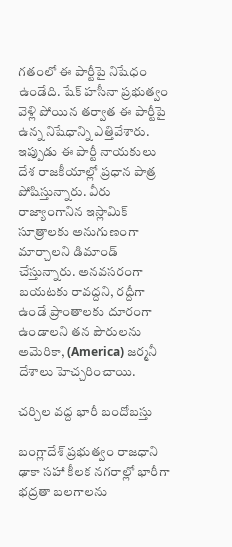గతంలో ఈ పార్టీపై నిషేధం ఉండేది. షేక్ హసీనా ప్రభుత్వం వెళ్లి పోయిన తర్వాత ఈ పార్టీపై ఉన్న నిషేధాన్ని ఎత్తివేశారు. ఇప్పుడు ఈ పార్టీ నాయకులు దేశ రాజకీయాల్లో ప్రధాన పాత్ర పోషిస్తున్నారు. వీరు రాజ్యాంగానిన ఇస్లామిక్ సూత్రాలకు అనుగుణంగా మార్చాలని డిమాండ్ చేస్తున్నారు. అనవసరంగా బయటకు రావద్దని, రద్దీగా ఉండే ప్రాంతాలకు దూరంగా ఉండాలని తన పౌరులను అమెరికా, (America) జర్మనీ దేశాలు హెచ్చరించాయి.

చర్చిల వద్ద భారీ బందోబస్తు

బంగ్లాదేశ్ ప్రభుత్వం రాజధాని ఢాకా సహా కీలక నగరాల్లో భారీగా భద్రతా బలగాలను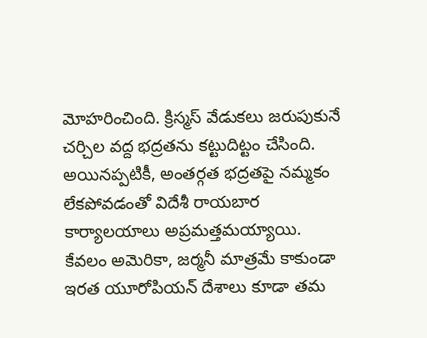మోహరించింది. క్రిస్మస్ వేడుకలు జరుపుకునే చర్చిల వద్ద భద్రతను కట్టుదిట్టం చేసింది. అయినప్పటికీ, అంతర్గత భద్రతపై నమ్మకం లేకపోవడంతో విదేశీ రాయబార కార్యాలయాలు అప్రమత్తమయ్యాయి. కేవలం అమెరికా, జర్మనీ మాత్రమే కాకుండా ఇరత యూరోపియన్ దేశాలు కూడా తమ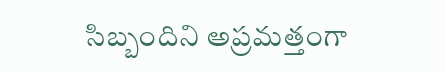సిబ్బందిని అప్రమత్తంగా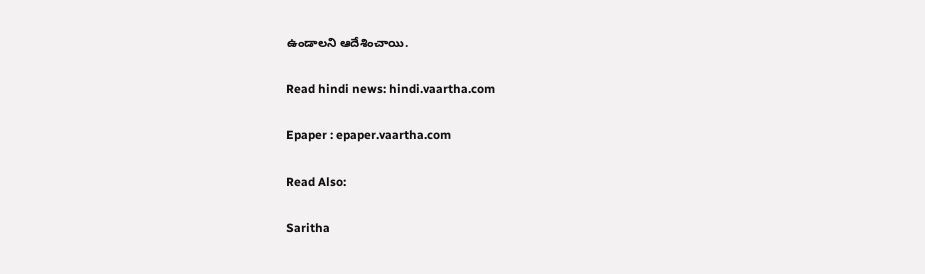ఉండాలని ఆదేశించాయి.

Read hindi news: hindi.vaartha.com

Epaper : epaper.vaartha.com

Read Also:

Saritha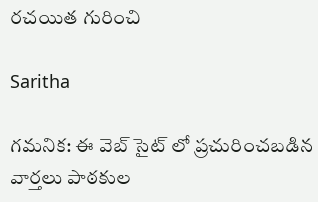రచయిత గురించి

Saritha

గమనిక: ఈ వెబ్ సైట్ లో ప్రచురించబడిన వార్తలు పాఠకుల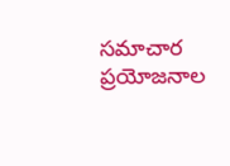సమాచార ప్రయోజనాల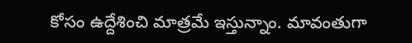కోసం ఉద్దేశించి మాత్రమే ఇస్తున్నాం. మావంతుగా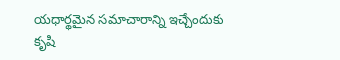యధార్థమైన సమాచారాన్ని ఇచ్చేందుకు కృషి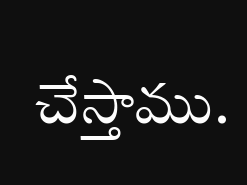చేస్తాము.